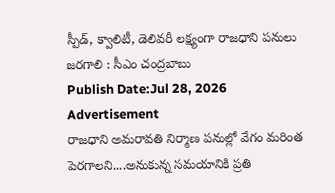స్పీడ్, క్వాలిటీ, డెలివరీ లక్ష్యంగా రాజధాని పనులు జరగాలి : సీఎం చంద్రబాబు
Publish Date:Jul 28, 2026
Advertisement
రాజధాని అమరావతి నిర్మాణ పనుల్లో వేగం మరింత పెరగాలని....అనుకున్న సమయానికి ప్రతి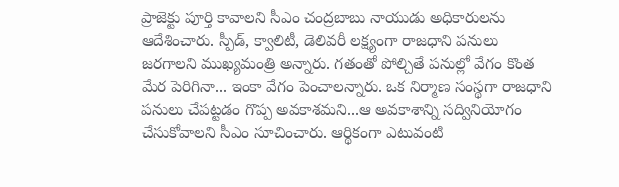ప్రాజెక్టు పూర్తి కావాలని సీఎం చంద్రబాబు నాయుడు అధికారులను ఆదేశించారు. స్పీడ్, క్వాలిటీ, డెలివరీ లక్ష్యంగా రాజధాని పనులు జరగాలని ముఖ్యమంత్రి అన్నారు. గతంతో పోల్చితే పనుల్లో వేగం కొంత మేర పెరిగినా... ఇంకా వేగం పెంచాలన్నారు. ఒక నిర్మాణ సంస్థగా రాజధాని పనులు చేపట్టడం గొప్ప అవకాశమని...ఆ అవకాశాన్ని సద్వినియోగం చేసుకోవాలని సీఎం సూచించారు. ఆర్థికంగా ఎటువంటి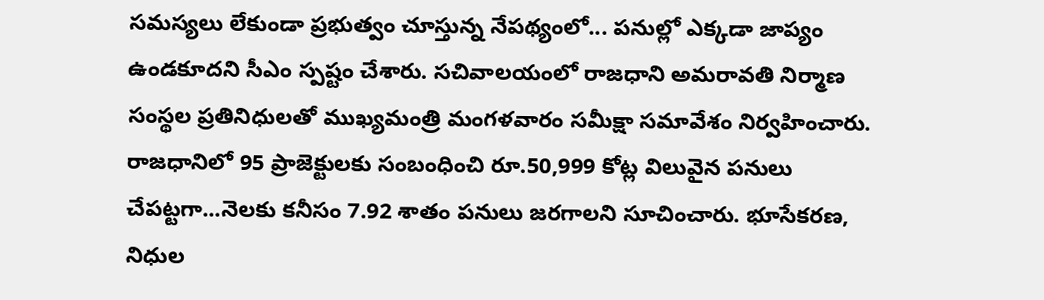సమస్యలు లేకుండా ప్రభుత్వం చూస్తున్న నేపథ్యంలో... పనుల్లో ఎక్కడా జాప్యం ఉండకూదని సీఎం స్పష్టం చేశారు. సచివాలయంలో రాజధాని అమరావతి నిర్మాణ సంస్థల ప్రతినిధులతో ముఖ్యమంత్రి మంగళవారం సమీక్షా సమావేశం నిర్వహించారు. రాజధానిలో 95 ప్రాజెక్టులకు సంబంధించి రూ.50,999 కోట్ల విలువైన పనులు చేపట్టగా...నెలకు కనీసం 7.92 శాతం పనులు జరగాలని సూచించారు. భూసేకరణ, నిధుల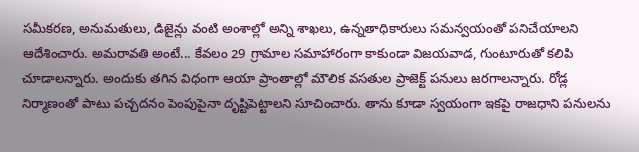సమీకరణ, అనుమతులు, డిజైన్లు వంటి అంశాల్లో అన్ని శాఖలు, ఉన్నతాధికారులు సమన్వయంతో పనిచేయాలని ఆదేశించారు. అమరావతి అంటే... కేవలం 29 గ్రామాల సమాహారంగా కాకుండా విజయవాడ, గుంటూరుతో కలిపి చూడాలన్నారు. అందుకు తగిన విధంగా ఆయా ప్రాంతాల్లో మౌలిక వసతుల ప్రాజెక్ట్ పనులు జరగాలన్నారు. రోడ్ల నిర్మాణంతో పాటు పచ్చదనం పెంపుపైనా దృష్టిపెట్టాలని సూచించారు. తాను కూడా స్వయంగా ఇకపై రాజధాని పనులను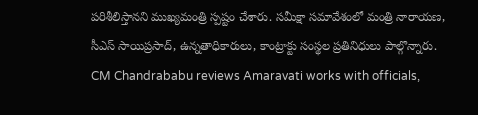పరిశీలిస్తానని ముఖ్యమంత్రి స్పష్టం చేశారు. సమీక్షా సమావేశంలో మంత్రి నారాయణ, సీఎస్ సాయిప్రసాద్, ఉన్నతాధికారులు, కాంట్రాక్టు సంస్థల ప్రతినిధులు పాల్గొన్నారు. CM Chandrababu reviews Amaravati works with officials,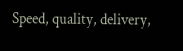Speed, quality, delivery,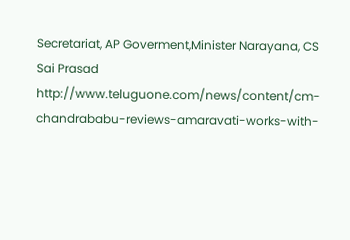Secretariat, AP Goverment,Minister Narayana, CS Sai Prasad
http://www.teluguone.com/news/content/cm-chandrababu-reviews-amaravati-works-with-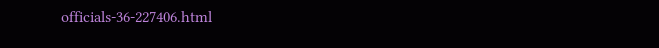officials-36-227406.html